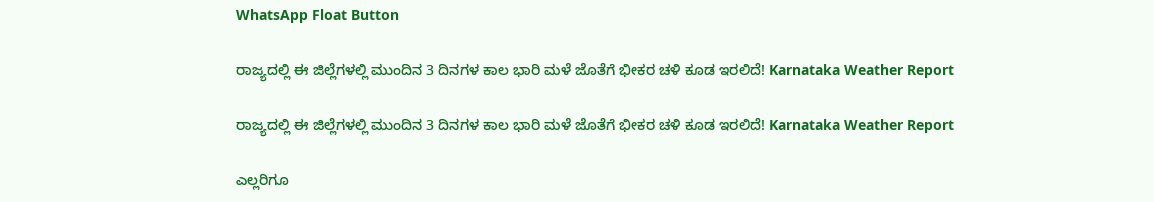WhatsApp Float Button

ರಾಜ್ಯದಲ್ಲಿ ಈ ಜಿಲ್ಲೆಗಳಲ್ಲಿ ಮುಂದಿನ 3 ದಿನಗಳ ಕಾಲ ಭಾರಿ ಮಳೆ ಜೊತೆಗೆ ಭೀಕರ ಚಳಿ ಕೂಡ ಇರಲಿದೆ! Karnataka Weather Report

ರಾಜ್ಯದಲ್ಲಿ ಈ ಜಿಲ್ಲೆಗಳಲ್ಲಿ ಮುಂದಿನ 3 ದಿನಗಳ ಕಾಲ ಭಾರಿ ಮಳೆ ಜೊತೆಗೆ ಭೀಕರ ಚಳಿ ಕೂಡ ಇರಲಿದೆ! Karnataka Weather Report

ಎಲ್ಲರಿಗೂ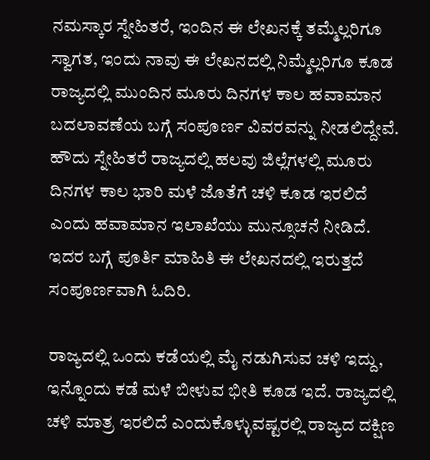ನಮಸ್ಕಾರ ಸ್ನೇಹಿತರೆ, ಇಂದಿನ ಈ ಲೇಖನಕ್ಕೆ ತಮ್ಮೆಲ್ಲರಿಗೂ ಸ್ವಾಗತ, ಇಂದು ನಾವು ಈ ಲೇಖನದಲ್ಲಿ ನಿಮ್ಮೆಲ್ಲರಿಗೂ ಕೂಡ ರಾಜ್ಯದಲ್ಲಿ ಮುಂದಿನ ಮೂರು ದಿನಗಳ ಕಾಲ ಹವಾಮಾನ ಬದಲಾವಣೆಯ ಬಗ್ಗೆ ಸಂಪೂರ್ಣ ವಿವರವನ್ನು ನೀಡಲಿದ್ದೇವೆ. ಹೌದು ಸ್ನೇಹಿತರೆ ರಾಜ್ಯದಲ್ಲಿ ಹಲವು ಜಿಲ್ಲೆಗಳಲ್ಲಿ ಮೂರು ದಿನಗಳ ಕಾಲ ಭಾರಿ ಮಳೆ ಜೊತೆಗೆ ಚಳಿ ಕೂಡ ಇರಲಿದೆ ಎಂದು ಹವಾಮಾನ ಇಲಾಖೆಯು ಮುನ್ಸೂಚನೆ ನೀಡಿದೆ. ಇದರ ಬಗ್ಗೆ ಪೂರ್ತಿ ಮಾಹಿತಿ ಈ ಲೇಖನದಲ್ಲಿ ಇರುತ್ತದೆ ಸಂಪೂರ್ಣವಾಗಿ ಓದಿರಿ.

ರಾಜ್ಯದಲ್ಲಿ ಒಂದು ಕಡೆಯಲ್ಲಿ ಮೈ ನಡುಗಿಸುವ ಚಳಿ ಇದ್ದು, ಇನ್ನೊಂದು ಕಡೆ ಮಳೆ ಬೀಳುವ ಭೀತಿ ಕೂಡ ಇದೆ. ರಾಜ್ಯದಲ್ಲಿ ಚಳಿ ಮಾತ್ರ ಇರಲಿದೆ ಎಂದುಕೊಳ್ಳುವಷ್ಟರಲ್ಲಿ ರಾಜ್ಯದ ದಕ್ಷಿಣ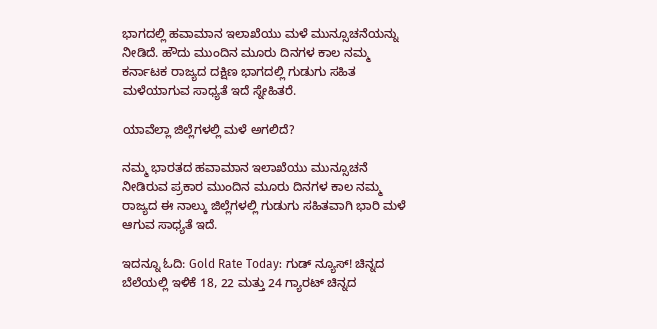ಭಾಗದಲ್ಲಿ ಹವಾಮಾನ ಇಲಾಖೆಯು ಮಳೆ ಮುನ್ಸೂಚನೆಯನ್ನು ನೀಡಿದೆ. ಹೌದು ಮುಂದಿನ ಮೂರು ದಿನಗಳ ಕಾಲ ನಮ್ಮ ಕರ್ನಾಟಕ ರಾಜ್ಯದ ದಕ್ಷಿಣ ಭಾಗದಲ್ಲಿ ಗುಡುಗು ಸಹಿತ ಮಳೆಯಾಗುವ ಸಾಧ್ಯತೆ ಇದೆ ಸ್ನೇಹಿತರೆ.

ಯಾವೆಲ್ಲಾ ಜಿಲ್ಲೆಗಳಲ್ಲಿ ಮಳೆ ಅಗಲಿದೆ?

ನಮ್ಮ ಭಾರತದ ಹವಾಮಾನ ಇಲಾಖೆಯು ಮುನ್ಸೂಚನೆ ನೀಡಿರುವ ಪ್ರಕಾರ ಮುಂದಿನ ಮೂರು ದಿನಗಳ ಕಾಲ ನಮ್ಮ ರಾಜ್ಯದ ಈ ನಾಲ್ಕು ಜಿಲ್ಲೆಗಳಲ್ಲಿ ಗುಡುಗು ಸಹಿತವಾಗಿ ಭಾರಿ ಮಳೆ ಆಗುವ ಸಾಧ್ಯತೆ ಇದೆ.

ಇದನ್ನೂ ಓದಿ: Gold Rate Today: ಗುಡ್ ನ್ಯೂಸ್! ಚಿನ್ನದ ಬೆಲೆಯಲ್ಲಿ ಇಳಿಕೆ 18, 22 ಮತ್ತು 24 ಗ್ಯಾರಟ್ ಚಿನ್ನದ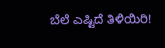ಬೆಲೆ ಎಷ್ಟಿದೆ ತಿಳಿಯಿರಿ!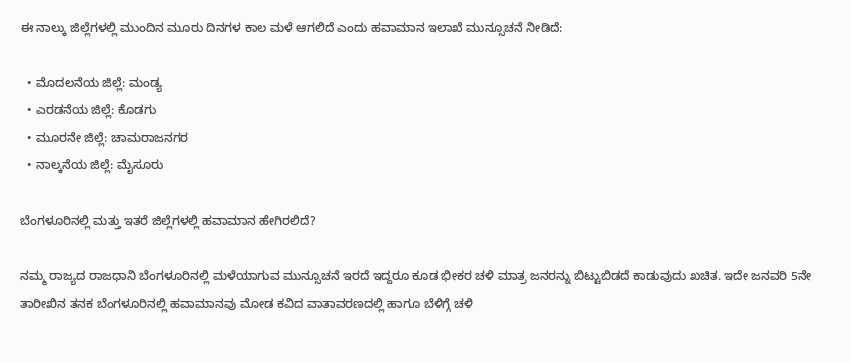ಈ ನಾಲ್ಕು ಜಿಲ್ಲೆಗಳಲ್ಲಿ ಮುಂದಿನ ಮೂರು ದಿನಗಳ ಕಾಲ ಮಳೆ ಆಗಲಿದೆ ಎಂದು ಹವಾಮಾನ ಇಲಾಖೆ ಮುನ್ಸೂಚನೆ ನೀಡಿದೆ:

  • ಮೊದಲನೆಯ ಜಿಲ್ಲೆ: ಮಂಡ್ಯ
  • ಎರಡನೆಯ ಜಿಲ್ಲೆ: ಕೊಡಗು
  • ಮೂರನೇ ಜಿಲ್ಲೆ: ಚಾಮರಾಜನಗರ
  • ನಾಲ್ಕನೆಯ ಜಿಲ್ಲೆ: ಮೈಸೂರು

ಬೆಂಗಳೂರಿನಲ್ಲಿ ಮತ್ತು ಇತರೆ ಜಿಲ್ಲೆಗಳಲ್ಲಿ ಹವಾಮಾನ ಹೇಗಿರಲಿದೆ?

ನಮ್ಮ ರಾಜ್ಯದ ರಾಜಧಾನಿ ಬೆಂಗಳೂರಿನಲ್ಲಿ ಮಳೆಯಾಗುವ ಮುನ್ಸೂಚನೆ ಇರದೆ ಇದ್ದರೂ ಕೂಡ ಭೀಕರ ಚಳಿ ಮಾತ್ರ ಜನರನ್ನು ಬಿಟ್ಟುಬಿಡದೆ ಕಾಡುವುದು ಖಚಿತ. ಇದೇ ಜನವರಿ 5ನೇ ತಾರೀಖಿನ ತನಕ ಬೆಂಗಳೂರಿನಲ್ಲಿ ಹವಾಮಾನವು ಮೋಡ ಕವಿದ ವಾತಾವರಣದಲ್ಲಿ ಹಾಗೂ ಬೆಳಿಗ್ಗೆ ಚಳಿ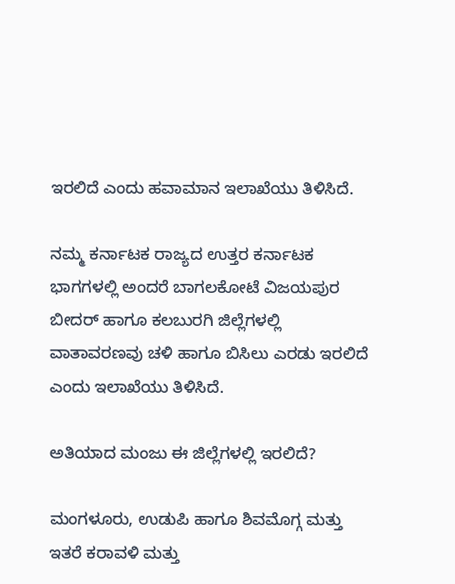ಇರಲಿದೆ ಎಂದು ಹವಾಮಾನ ಇಲಾಖೆಯು ತಿಳಿಸಿದೆ.

ನಮ್ಮ ಕರ್ನಾಟಕ ರಾಜ್ಯದ ಉತ್ತರ ಕರ್ನಾಟಕ ಭಾಗಗಳಲ್ಲಿ ಅಂದರೆ ಬಾಗಲಕೋಟೆ ವಿಜಯಪುರ ಬೀದರ್ ಹಾಗೂ ಕಲಬುರಗಿ ಜಿಲ್ಲೆಗಳಲ್ಲಿ ವಾತಾವರಣವು ಚಳಿ ಹಾಗೂ ಬಿಸಿಲು ಎರಡು ಇರಲಿದೆ ಎಂದು ಇಲಾಖೆಯು ತಿಳಿಸಿದೆ.

ಅತಿಯಾದ ಮಂಜು ಈ ಜಿಲ್ಲೆಗಳಲ್ಲಿ ಇರಲಿದೆ?

ಮಂಗಳೂರು, ಉಡುಪಿ ಹಾಗೂ ಶಿವಮೊಗ್ಗ ಮತ್ತು ಇತರೆ ಕರಾವಳಿ ಮತ್ತು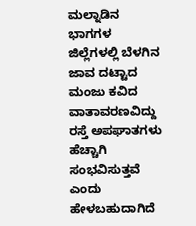ಮಲ್ನಾಡಿನ ಭಾಗಗಳ ಜಿಲ್ಲೆಗಳಲ್ಲಿ ಬೆಳಗಿನ ಜಾವ ದಟ್ಟಾದ ಮಂಜು ಕವಿದ ವಾತಾವರಣವಿದ್ದು ರಸ್ತೆ ಅಪಘಾತಗಳು ಹೆಚ್ಚಾಗಿ ಸಂಭವಿಸುತ್ತವೆ ಎಂದು ಹೇಳಬಹುದಾಗಿದೆ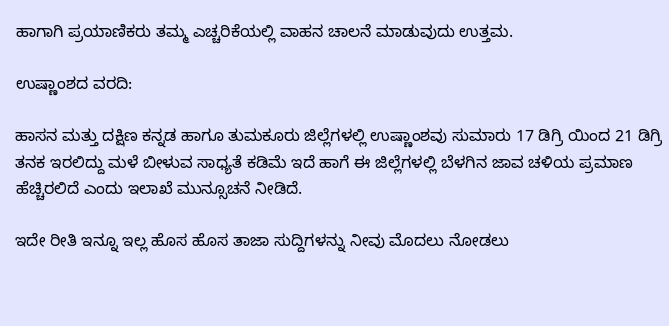ಹಾಗಾಗಿ ಪ್ರಯಾಣಿಕರು ತಮ್ಮ ಎಚ್ಚರಿಕೆಯಲ್ಲಿ ವಾಹನ ಚಾಲನೆ ಮಾಡುವುದು ಉತ್ತಮ.

ಉಷ್ಣಾಂಶದ ವರದಿ:

ಹಾಸನ ಮತ್ತು ದಕ್ಷಿಣ ಕನ್ನಡ ಹಾಗೂ ತುಮಕೂರು ಜಿಲ್ಲೆಗಳಲ್ಲಿ ಉಷ್ಣಾಂಶವು ಸುಮಾರು 17 ಡಿಗ್ರಿ ಯಿಂದ 21 ಡಿಗ್ರಿ ತನಕ ಇರಲಿದ್ದು ಮಳೆ ಬೀಳುವ ಸಾಧ್ಯತೆ ಕಡಿಮೆ ಇದೆ ಹಾಗೆ ಈ ಜಿಲ್ಲೆಗಳಲ್ಲಿ ಬೆಳಗಿನ ಜಾವ ಚಳಿಯ ಪ್ರಮಾಣ ಹೆಚ್ಚಿರಲಿದೆ ಎಂದು ಇಲಾಖೆ ಮುನ್ಸೂಚನೆ ನೀಡಿದೆ.

ಇದೇ ರೀತಿ ಇನ್ನೂ ಇಲ್ಲ ಹೊಸ ಹೊಸ ತಾಜಾ ಸುದ್ದಿಗಳನ್ನು ನೀವು ಮೊದಲು ನೋಡಲು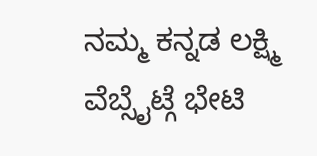ನಮ್ಮ ಕನ್ನಡ ಲಕ್ಷ್ಮಿ ವೆಬ್ಸೈಟ್ಗೆ ಭೇಟಿ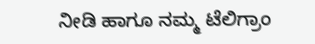ನೀಡಿ ಹಾಗೂ ನಮ್ಮ ಟೆಲಿಗ್ರಾಂ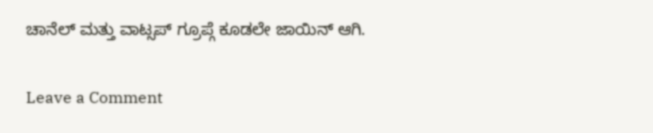ಚಾನೆಲ್ ಮತ್ತು ವಾಟ್ಸಪ್ ಗ್ರೂಪ್ಗೆ ಕೂಡಲೇ ಜಾಯಿನ್ ಆಗಿ.

Leave a Comment